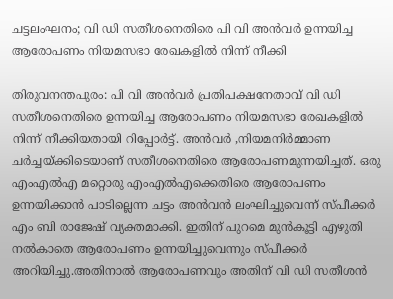ചട്ടലംഘനം; വി ഡി സതീശനെതിരെ പി വി അന്‍വര്‍ ഉന്നയിച്ച ആരോപണം നിയമസഭാ രേഖകളില്‍ നിന്ന് നീക്കി

തിരുവനന്തപുരം: പി വി അന്‍വര്‍ പ്രതിപക്ഷനേതാവ് വി ഡി സതീശനെതിരെ ഉന്നയിച്ച ആരോപണം നിയമസഭാ രേഖകളില്‍ നിന്ന് നീക്കിയതായി റിപ്പോര്‍ട്ട്. അന്‍വര്‍ ,നിയമനിര്‍മ്മാണ ചര്‍ച്ചയ്ക്കിടെയാണ് സതീശനെതിരെ ആരോപണമുന്നയിച്ചത്. ഒരു എംഎല്‍എ മറ്റൊരു എംഎല്‍എക്കെതിരെ ആരോപണം ഉന്നയിക്കാന്‍ പാടില്ലെന്ന ചട്ടം അന്‍വന്‍ ലംഘിച്ചുവെന്ന് സ്പീക്കര്‍ എം ബി രാജേഷ് വ്യക്തമാക്കി. ഇതിന് പുറമെ മുന്‍കൂട്ടി എഴുതി നല്‍കാതെ ആരോപണം ഉന്നയിച്ചുവെന്നും സ്പീക്കര്‍ അറിയിച്ചു.അതിനാല്‍ ആരോപണവും അതിന് വി ഡി സതീശന്‍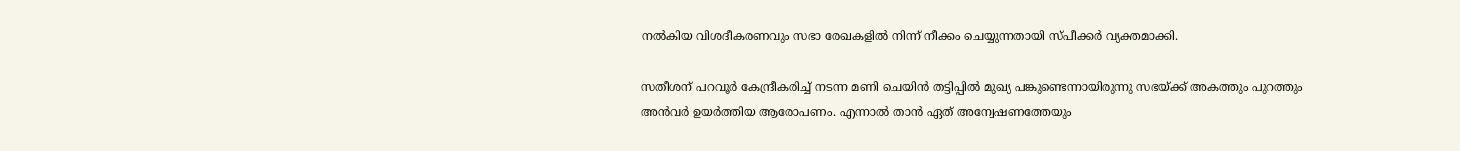നല്‍കിയ വിശദീകരണവും സഭാ രേഖകളില്‍ നിന്ന് നീക്കം ചെയ്യുന്നതായി സ്പീക്കര്‍ വ്യക്തമാക്കി.

സതീശന് പറവൂര്‍ കേന്ദ്രീകരിച്ച് നടന്ന മണി ചെയിന്‍ തട്ടിപ്പില്‍ മുഖ്യ പങ്കുണ്ടെന്നായിരുന്നു സഭയ്ക്ക് അകത്തും പുറത്തും അന്‍വര്‍ ഉയര്‍ത്തിയ ആരോപണം. എന്നാല്‍ താന്‍ ഏത് അന്വേഷണത്തേയും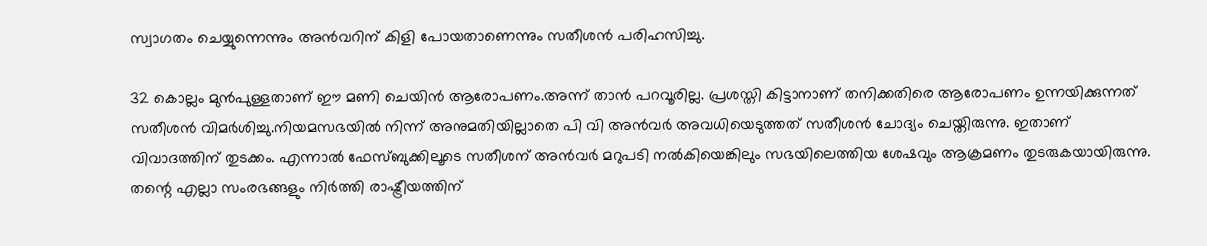സ്വാഗതം ചെയ്യുന്നെന്നും അന്‍വറിന് കിളി പോയതാണെന്നും സതീശന്‍ പരിഹസിച്ചു.

32 കൊല്ലം മുന്‍പുള്ളതാണ് ഈ മണി ചെയിന്‍ ആരോപണം.അന്ന് താന്‍ പറവൂരില്ല. പ്രശസ്തി കിട്ടാനാണ് തനിക്കതിരെ ആരോപണം ഉന്നയിക്കുന്നത് സതീശന്‍ വിമര്‍ശിച്ചു.നിയമസഭയില്‍ നിന്ന് അനുമതിയില്ലാതെ പി വി അന്‍വര്‍ അവധിയെടുത്തത് സതീശന്‍ ചോദ്യം ചെയ്തിരുന്നു. ഇതാണ് വിവാദത്തിന് തുടക്കം. എന്നാല്‍ ഫേസ്ബുക്കിലൂടെ സതീശന് അന്‍വര്‍ മറുപടി നല്‍കിയെങ്കിലും സഭയിലെത്തിയ ശേഷവും ആക്രമണം തുടരുകയായിരുന്നു. തന്റെ എല്ലാ സംരഭങ്ങളും നിര്‍ത്തി രാഷ്ട്രീയത്തിന്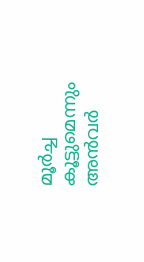മൂര്‍ച്ച കൂട്ടുമെന്നും അന്‍വര്‍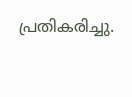പ്രതികരിച്ചു.